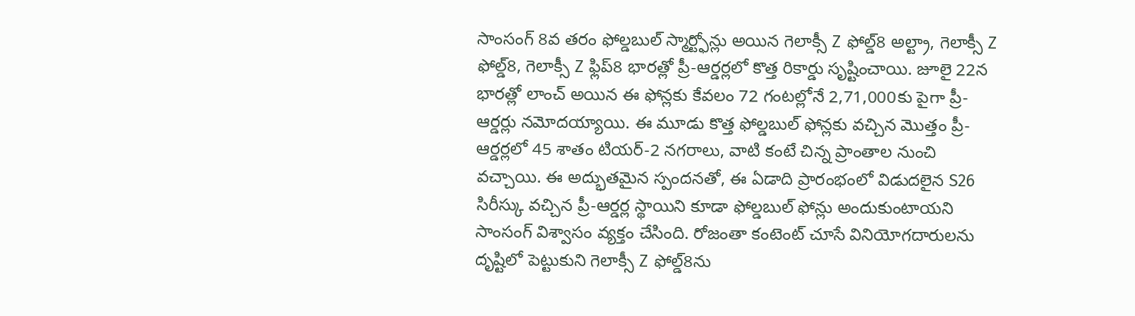సాంసంగ్ 8వ తరం ఫోల్డబుల్ స్మార్ట్ఫోన్లు అయిన గెలాక్సీ Z ఫోల్డ్8 అల్ట్రా, గెలాక్సీ Z ఫోల్డ్8, గెలాక్సీ Z ఫ్లిప్8 భారత్లో ప్రీ-ఆర్డర్లలో కొత్త రికార్డు సృష్టించాయి. జూలై 22న భారత్లో లాంచ్ అయిన ఈ ఫోన్లకు కేవలం 72 గంటల్లోనే 2,71,000కు పైగా ప్రీ-ఆర్డర్లు నమోదయ్యాయి. ఈ మూడు కొత్త ఫోల్డబుల్ ఫోన్లకు వచ్చిన మొత్తం ప్రీ-ఆర్డర్లలో 45 శాతం టియర్-2 నగరాలు, వాటి కంటే చిన్న ప్రాంతాల నుంచి వచ్చాయి. ఈ అద్భుతమైన స్పందనతో, ఈ ఏడాది ప్రారంభంలో విడుదలైన S26 సిరీస్కు వచ్చిన ప్రీ-ఆర్డర్ల స్థాయిని కూడా ఫోల్డబుల్ ఫోన్లు అందుకుంటాయని సాంసంగ్ విశ్వాసం వ్యక్తం చేసింది. రోజంతా కంటెంట్ చూసే వినియోగదారులను దృష్టిలో పెట్టుకుని గెలాక్సీ Z ఫోల్డ్8ను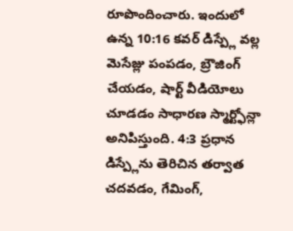రూపొందించారు. ఇందులో ఉన్న 10:16 కవర్ డిస్ప్లే వల్ల మెసేజ్లు పంపడం, బ్రౌజింగ్ చేయడం, షార్ట్ వీడియోలు చూడడం సాధారణ స్మార్ట్ఫోన్లా అనిపిస్తుంది. 4:3 ప్రధాన డిస్ప్లేను తెరిచిన తర్వాత చదవడం, గేమింగ్,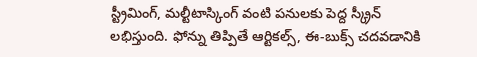స్ట్రీమింగ్, మల్టీటాస్కింగ్ వంటి పనులకు పెద్ద స్క్రీన్ లభిస్తుంది. ఫోన్ను తిప్పితే ఆర్టికల్స్, ఈ-బుక్స్ చదవడానికి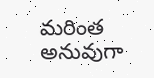మరింత అనువుగా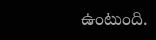ఉంటుంది.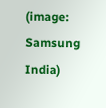(image: Samsung India)